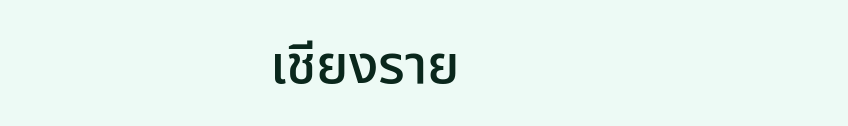เชียงราย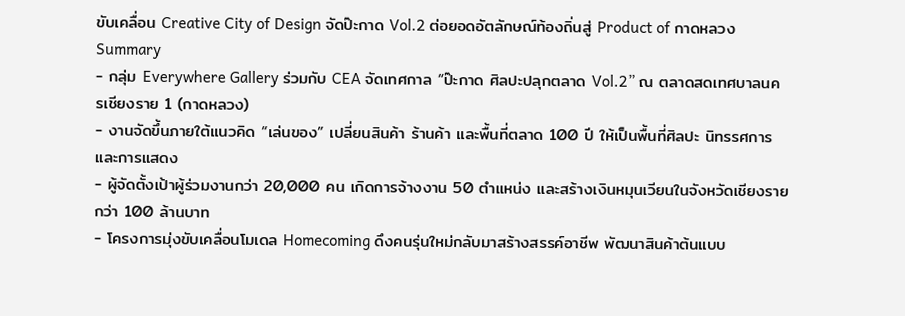ขับเคลื่อน Creative City of Design จัดป๊ะกาด Vol.2 ต่อยอดอัตลักษณ์ท้องถิ่นสู่ Product of กาดหลวง
Summary
- กลุ่ม Everywhere Gallery ร่วมกับ CEA จัดเทศกาล “ป๊ะกาด ศิลปะปลุกตลาด Vol.2” ณ ตลาดสดเทศบาลนครเชียงราย 1 (กาดหลวง)
- งานจัดขึ้นภายใต้แนวคิด “เล่นของ” เปลี่ยนสินค้า ร้านค้า และพื้นที่ตลาด 100 ปี ให้เป็นพื้นที่ศิลปะ นิทรรศการ และการแสดง
- ผู้จัดตั้งเป้าผู้ร่วมงานกว่า 20,000 คน เกิดการจ้างงาน 50 ตำแหน่ง และสร้างเงินหมุนเวียนในจังหวัดเชียงรายกว่า 100 ล้านบาท
- โครงการมุ่งขับเคลื่อนโมเดล Homecoming ดึงคนรุ่นใหม่กลับมาสร้างสรรค์อาชีพ พัฒนาสินค้าต้นแบบ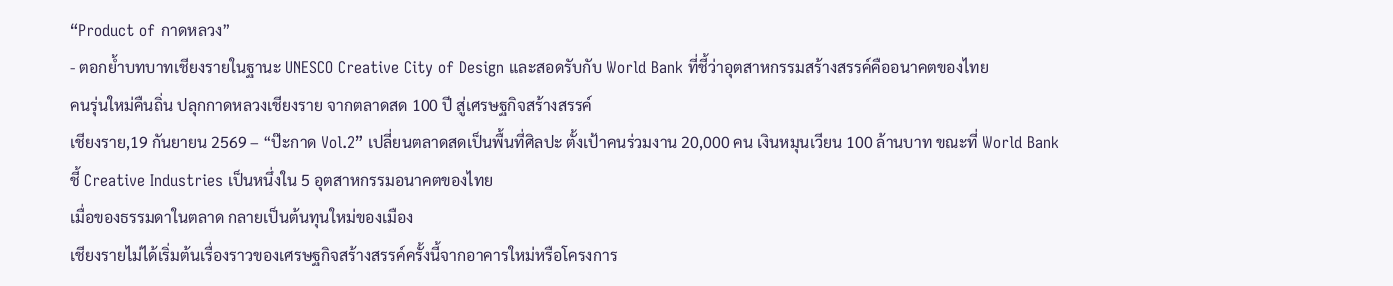“Product of กาดหลวง”
- ตอกย้ำบทบาทเชียงรายในฐานะ UNESCO Creative City of Design และสอดรับกับ World Bank ที่ชี้ว่าอุตสาหกรรมสร้างสรรค์คืออนาคตของไทย
คนรุ่นใหม่คืนถิ่น ปลุกกาดหลวงเชียงราย จากตลาดสด 100 ปี สู่เศรษฐกิจสร้างสรรค์
เชียงราย,19 กันยายน 2569 – “ป๊ะกาด Vol.2” เปลี่ยนตลาดสดเป็นพื้นที่ศิลปะ ตั้งเป้าคนร่วมงาน 20,000 คน เงินหมุนเวียน 100 ล้านบาท ขณะที่ World Bank ชี้ Creative Industries เป็นหนึ่งใน 5 อุตสาหกรรมอนาคตของไทย
เมื่อของธรรมดาในตลาด กลายเป็นต้นทุนใหม่ของเมือง
เชียงรายไม่ได้เริ่มต้นเรื่องราวของเศรษฐกิจสร้างสรรค์ครั้งนี้จากอาคารใหม่หรือโครงการ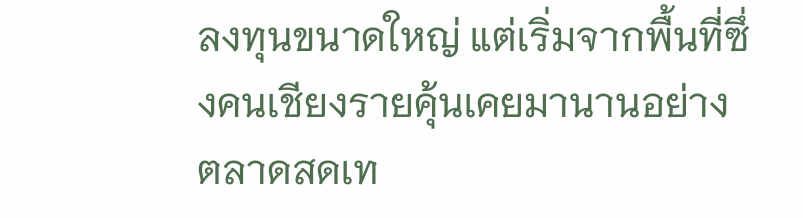ลงทุนขนาดใหญ่ แต่เริ่มจากพื้นที่ซึ่งคนเชียงรายคุ้นเคยมานานอย่าง ตลาดสดเท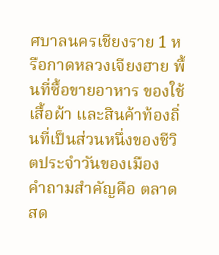ศบาลนครเชียงราย 1 หรือกาดหลวงเจียงฮาย พื้นที่ซื้อขายอาหาร ของใช้ เสื้อผ้า และสินค้าท้องถิ่นที่เป็นส่วนหนึ่งของชีวิตประจำวันของเมือง
คำถามสำคัญคือ ตลาดสด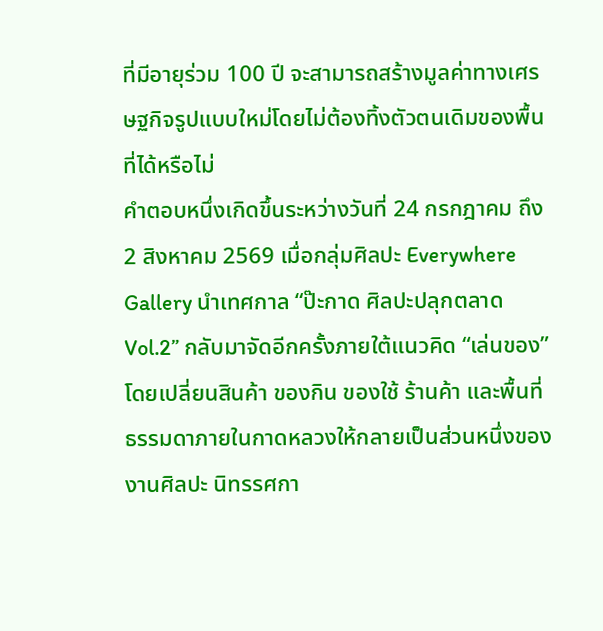ที่มีอายุร่วม 100 ปี จะสามารถสร้างมูลค่าทางเศรษฐกิจรูปแบบใหม่โดยไม่ต้องทิ้งตัวตนเดิมของพื้นที่ได้หรือไม่
คำตอบหนึ่งเกิดขึ้นระหว่างวันที่ 24 กรกฎาคม ถึง 2 สิงหาคม 2569 เมื่อกลุ่มศิลปะ Everywhere Gallery นำเทศกาล “ป๊ะกาด ศิลปะปลุกตลาด Vol.2” กลับมาจัดอีกครั้งภายใต้แนวคิด “เล่นของ” โดยเปลี่ยนสินค้า ของกิน ของใช้ ร้านค้า และพื้นที่ธรรมดาภายในกาดหลวงให้กลายเป็นส่วนหนึ่งของงานศิลปะ นิทรรศกา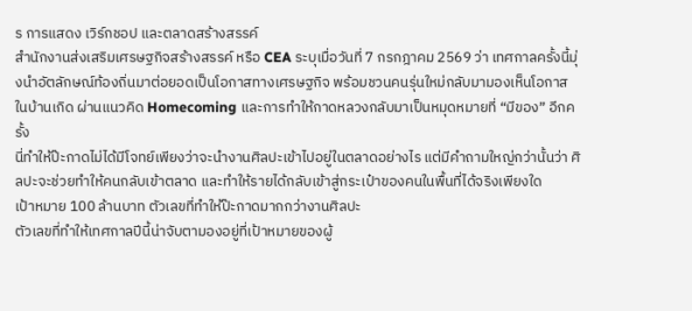ร การแสดง เวิร์กชอป และตลาดสร้างสรรค์
สำนักงานส่งเสริมเศรษฐกิจสร้างสรรค์ หรือ CEA ระบุเมื่อวันที่ 7 กรกฎาคม 2569 ว่า เทศกาลครั้งนี้มุ่งนำอัตลักษณ์ท้องถิ่นมาต่อยอดเป็นโอกาสทางเศรษฐกิจ พร้อมชวนคนรุ่นใหม่กลับมามองเห็นโอกาสในบ้านเกิด ผ่านแนวคิด Homecoming และการทำให้กาดหลวงกลับมาเป็นหมุดหมายที่ “มีของ” อีกครั้ง
นี่ทำให้ป๊ะกาดไม่ได้มีโจทย์เพียงว่าจะนำงานศิลปะเข้าไปอยู่ในตลาดอย่างไร แต่มีคำถามใหญ่กว่านั้นว่า ศิลปะจะช่วยทำให้คนกลับเข้าตลาด และทำให้รายได้กลับเข้าสู่กระเป๋าของคนในพื้นที่ได้จริงเพียงใด
เป้าหมาย 100 ล้านบาท ตัวเลขที่ทำให้ป๊ะกาดมากกว่างานศิลปะ
ตัวเลขที่ทำให้เทศกาลปีนี้น่าจับตามองอยู่ที่เป้าหมายของผู้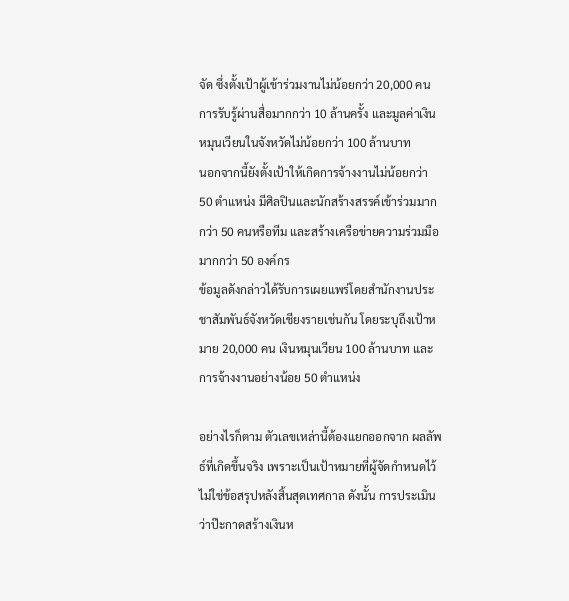จัด ซึ่งตั้งเป้าผู้เข้าร่วมงานไม่น้อยกว่า 20,000 คน การรับรู้ผ่านสื่อมากกว่า 10 ล้านครั้ง และมูลค่าเงินหมุนเวียนในจังหวัดไม่น้อยกว่า 100 ล้านบาท
นอกจากนี้ยังตั้งเป้าให้เกิดการจ้างงานไม่น้อยกว่า 50 ตำแหน่ง มีศิลปินและนักสร้างสรรค์เข้าร่วมมากกว่า 50 คนหรือทีม และสร้างเครือข่ายความร่วมมือมากกว่า 50 องค์กร
ข้อมูลดังกล่าวได้รับการเผยแพร่โดยสำนักงานประชาสัมพันธ์จังหวัดเชียงรายเช่นกัน โดยระบุถึงเป้าหมาย 20,000 คน เงินหมุนเวียน 100 ล้านบาท และการจ้างงานอย่างน้อย 50 ตำแหน่ง

อย่างไรก็ตาม ตัวเลขเหล่านี้ต้องแยกออกจาก ผลลัพธ์ที่เกิดขึ้นจริง เพราะเป็นเป้าหมายที่ผู้จัดกำหนดไว้ ไม่ใช่ข้อสรุปหลังสิ้นสุดเทศกาล ดังนั้น การประเมินว่าป๊ะกาดสร้างเงินห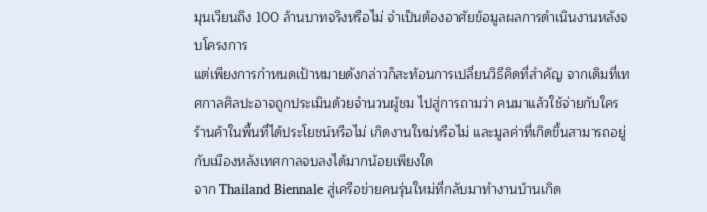มุนเวียนถึง 100 ล้านบาทจริงหรือไม่ จำเป็นต้องอาศัยข้อมูลผลการดำเนินงานหลังจบโครงการ
แต่เพียงการกำหนดเป้าหมายดังกล่าวก็สะท้อนการเปลี่ยนวิธีคิดที่สำคัญ จากเดิมที่เทศกาลศิลปะอาจถูกประเมินด้วยจำนวนผู้ชม ไปสู่การถามว่า คนมาแล้วใช้จ่ายกับใคร ร้านค้าในพื้นที่ได้ประโยชน์หรือไม่ เกิดงานใหม่หรือไม่ และมูลค่าที่เกิดขึ้นสามารถอยู่กับเมืองหลังเทศกาลจบลงได้มากน้อยเพียงใด
จาก Thailand Biennale สู่เครือข่ายคนรุ่นใหม่ที่กลับมาทำงานบ้านเกิด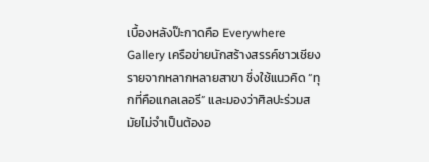เบื้องหลังป๊ะกาดคือ Everywhere Gallery เครือข่ายนักสร้างสรรค์ชาวเชียงรายจากหลากหลายสาขา ซึ่งใช้แนวคิด “ทุกที่คือแกลเลอรี” และมองว่าศิลปะร่วมสมัยไม่จำเป็นต้องอ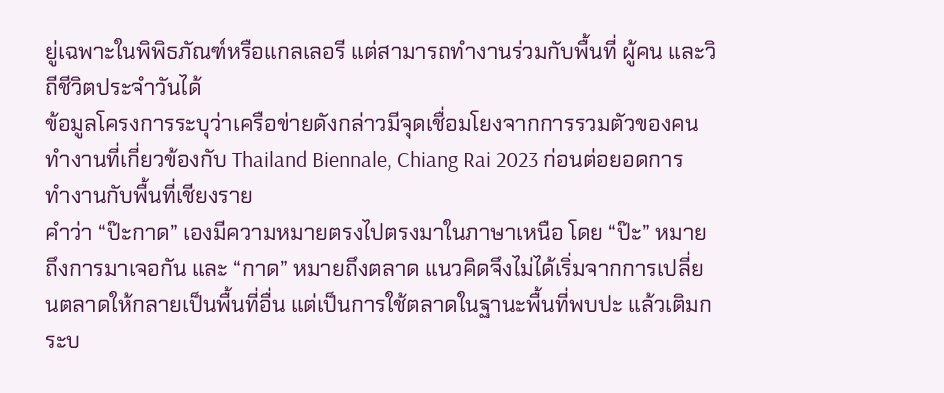ยู่เฉพาะในพิพิธภัณฑ์หรือแกลเลอรี แต่สามารถทำงานร่วมกับพื้นที่ ผู้คน และวิถีชีวิตประจำวันได้
ข้อมูลโครงการระบุว่าเครือข่ายดังกล่าวมีจุดเชื่อมโยงจากการรวมตัวของคนทำงานที่เกี่ยวข้องกับ Thailand Biennale, Chiang Rai 2023 ก่อนต่อยอดการทำงานกับพื้นที่เชียงราย
คำว่า “ป๊ะกาด” เองมีความหมายตรงไปตรงมาในภาษาเหนือ โดย “ป๊ะ” หมายถึงการมาเจอกัน และ “กาด” หมายถึงตลาด แนวคิดจึงไม่ได้เริ่มจากการเปลี่ยนตลาดให้กลายเป็นพื้นที่อื่น แต่เป็นการใช้ตลาดในฐานะพื้นที่พบปะ แล้วเติมกระบ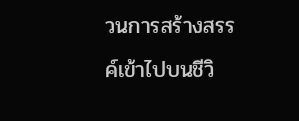วนการสร้างสรรค์เข้าไปบนชีวิ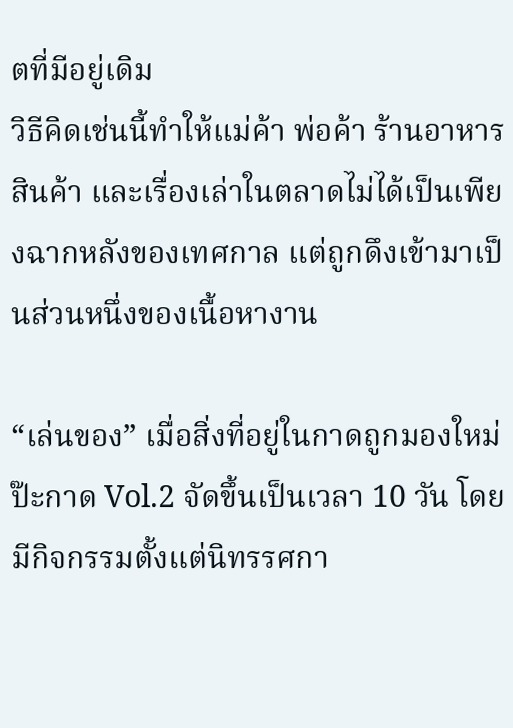ตที่มีอยู่เดิม
วิธีคิดเช่นนี้ทำให้แม่ค้า พ่อค้า ร้านอาหาร สินค้า และเรื่องเล่าในตลาดไม่ได้เป็นเพียงฉากหลังของเทศกาล แต่ถูกดึงเข้ามาเป็นส่วนหนึ่งของเนื้อหางาน

“เล่นของ” เมื่อสิ่งที่อยู่ในกาดถูกมองใหม่
ป๊ะกาด Vol.2 จัดขึ้นเป็นเวลา 10 วัน โดยมีกิจกรรมตั้งแต่นิทรรศกา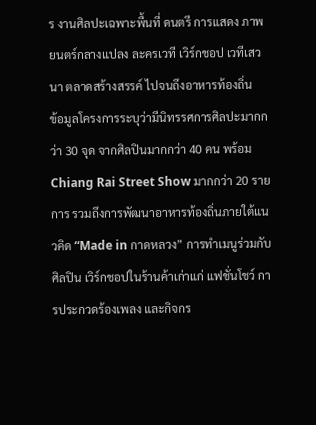ร งานศิลปะเฉพาะพื้นที่ ดนตรี การแสดง ภาพยนตร์กลางแปลง ละครเวที เวิร์กชอป เวทีเสวนา ตลาดสร้างสรรค์ ไปจนถึงอาหารท้องถิ่น
ข้อมูลโครงการระบุว่ามีนิทรรศการศิลปะมากกว่า 30 จุด จากศิลปินมากกว่า 40 คน พร้อม Chiang Rai Street Show มากกว่า 20 รายการ รวมถึงการพัฒนาอาหารท้องถิ่นภายใต้แนวคิด “Made in กาดหลวง” การทำเมนูร่วมกับศิลปิน เวิร์กชอปในร้านค้าเก่าแก่ แฟชั่นโชว์ การประกวดร้องเพลง และกิจกร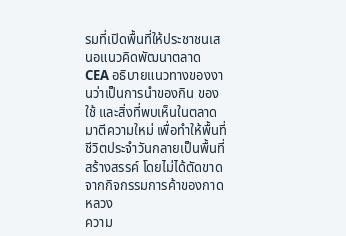รมที่เปิดพื้นที่ให้ประชาชนเสนอแนวคิดพัฒนาตลาด
CEA อธิบายแนวทางของงานว่าเป็นการนำของกิน ของใช้ และสิ่งที่พบเห็นในตลาดมาตีความใหม่ เพื่อทำให้พื้นที่ชีวิตประจำวันกลายเป็นพื้นที่สร้างสรรค์ โดยไม่ได้ตัดขาดจากกิจกรรมการค้าของกาดหลวง
ความ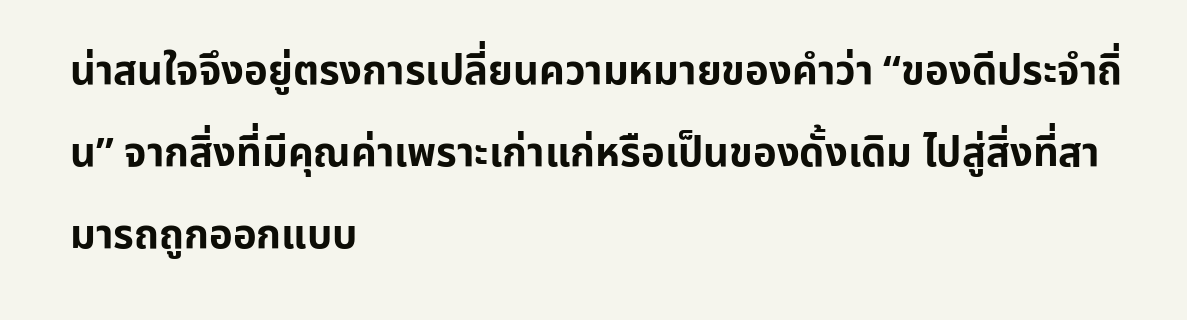น่าสนใจจึงอยู่ตรงการเปลี่ยนความหมายของคำว่า “ของดีประจำถิ่น” จากสิ่งที่มีคุณค่าเพราะเก่าแก่หรือเป็นของดั้งเดิม ไปสู่สิ่งที่สามารถถูกออกแบบ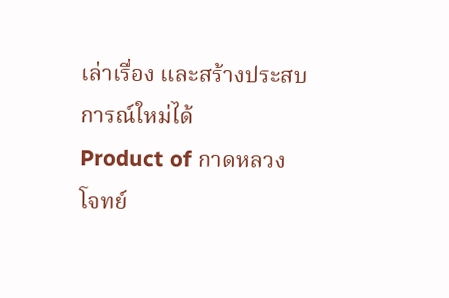เล่าเรื่อง และสร้างประสบการณ์ใหม่ได้
Product of กาดหลวง โจทย์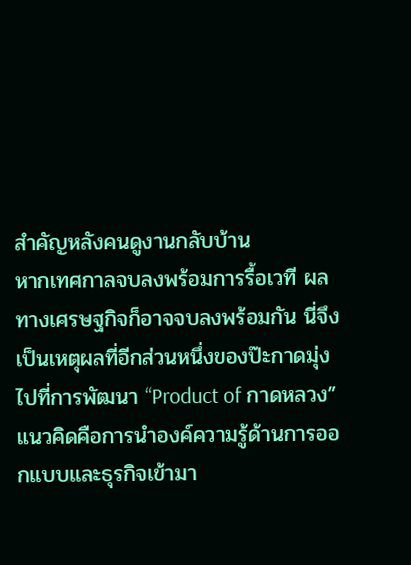สำคัญหลังคนดูงานกลับบ้าน
หากเทศกาลจบลงพร้อมการรื้อเวที ผลทางเศรษฐกิจก็อาจจบลงพร้อมกัน นี่จึงเป็นเหตุผลที่อีกส่วนหนึ่งของป๊ะกาดมุ่งไปที่การพัฒนา “Product of กาดหลวง”
แนวคิดคือการนำองค์ความรู้ด้านการออกแบบและธุรกิจเข้ามา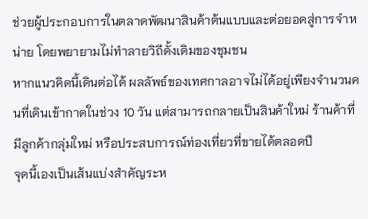ช่วยผู้ประกอบการในตลาดพัฒนาสินค้าต้นแบบและต่อยอดสู่การจำหน่าย โดยพยายามไม่ทำลายวิถีดั้งเดิมของชุมชน
หากแนวคิดนี้เดินต่อได้ ผลลัพธ์ของเทศกาลอาจไม่ได้อยู่เพียงจำนวนคนที่เดินเข้ากาดในช่วง 10 วัน แต่สามารถกลายเป็นสินค้าใหม่ ร้านค้าที่มีลูกค้ากลุ่มใหม่ หรือประสบการณ์ท่องเที่ยวที่ขายได้ตลอดปี
จุดนี้เองเป็นเส้นแบ่งสำคัญระห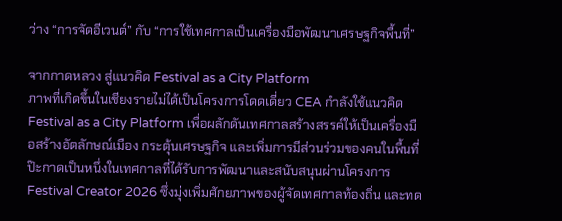ว่าง “การจัดอีเวนต์” กับ “การใช้เทศกาลเป็นเครื่องมือพัฒนาเศรษฐกิจพื้นที่”

จากกาดหลวง สู่แนวคิด Festival as a City Platform
ภาพที่เกิดขึ้นในเชียงรายไม่ได้เป็นโครงการโดดเดี่ยว CEA กำลังใช้แนวคิด Festival as a City Platform เพื่อผลักดันเทศกาลสร้างสรรค์ให้เป็นเครื่องมือสร้างอัตลักษณ์เมือง กระตุ้นเศรษฐกิจ และเพิ่มการมีส่วนร่วมของคนในพื้นที่
ป๊ะกาดเป็นหนึ่งในเทศกาลที่ได้รับการพัฒนาและสนับสนุนผ่านโครงการ Festival Creator 2026 ซึ่งมุ่งเพิ่มศักยภาพของผู้จัดเทศกาลท้องถิ่น และทด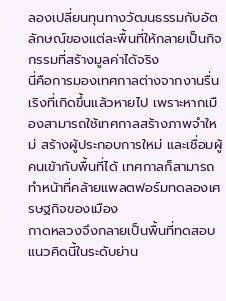ลองเปลี่ยนทุนทางวัฒนธรรมกับอัตลักษณ์ของแต่ละพื้นที่ให้กลายเป็นกิจกรรมที่สร้างมูลค่าได้จริง
นี่คือการมองเทศกาลต่างจากงานรื่นเริงที่เกิดขึ้นแล้วหายไป เพราะหากเมืองสามารถใช้เทศกาลสร้างภาพจำใหม่ สร้างผู้ประกอบการใหม่ และเชื่อมผู้คนเข้ากับพื้นที่ได้ เทศกาลก็สามารถทำหน้าที่คล้ายแพลตฟอร์มทดลองเศรษฐกิจของเมือง
กาดหลวงจึงกลายเป็นพื้นที่ทดสอบแนวคิดนี้ในระดับย่าน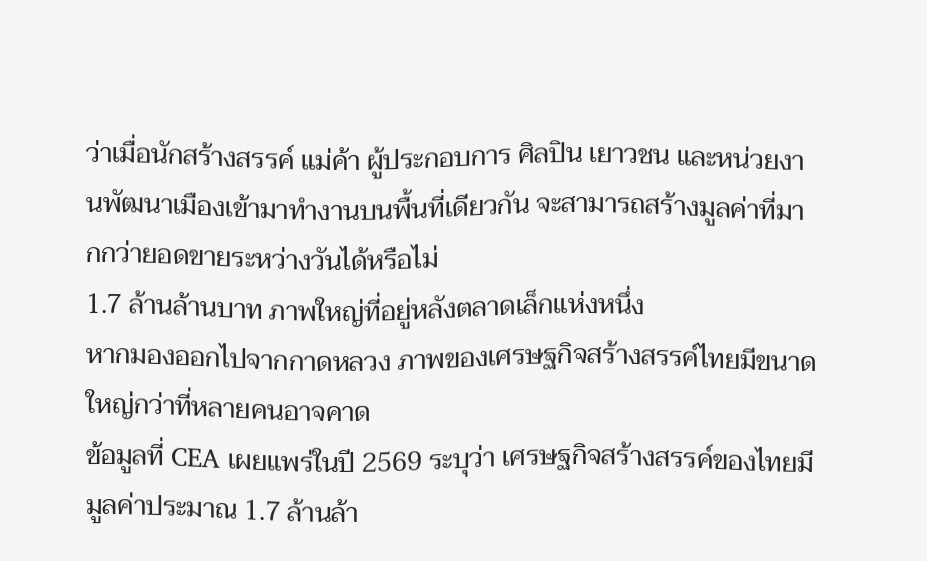ว่าเมื่อนักสร้างสรรค์ แม่ค้า ผู้ประกอบการ ศิลปิน เยาวชน และหน่วยงานพัฒนาเมืองเข้ามาทำงานบนพื้นที่เดียวกัน จะสามารถสร้างมูลค่าที่มากกว่ายอดขายระหว่างวันได้หรือไม่
1.7 ล้านล้านบาท ภาพใหญ่ที่อยู่หลังตลาดเล็กแห่งหนึ่ง
หากมองออกไปจากกาดหลวง ภาพของเศรษฐกิจสร้างสรรค์ไทยมีขนาดใหญ่กว่าที่หลายคนอาจคาด
ข้อมูลที่ CEA เผยแพร่ในปี 2569 ระบุว่า เศรษฐกิจสร้างสรรค์ของไทยมีมูลค่าประมาณ 1.7 ล้านล้า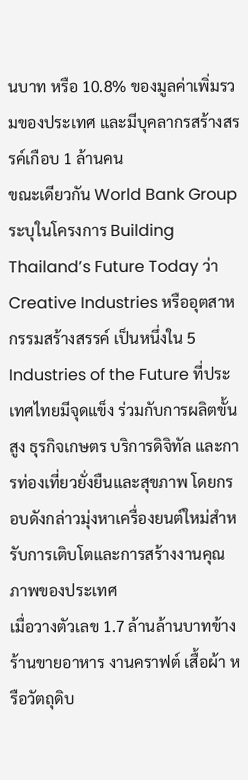นบาท หรือ 10.8% ของมูลค่าเพิ่มรวมของประเทศ และมีบุคลากรสร้างสรรค์เกือบ 1 ล้านคน
ขณะเดียวกัน World Bank Group ระบุในโครงการ Building Thailand’s Future Today ว่า Creative Industries หรืออุตสาหกรรมสร้างสรรค์ เป็นหนึ่งใน 5 Industries of the Future ที่ประเทศไทยมีจุดแข็ง ร่วมกับการผลิตขั้นสูง ธุรกิจเกษตร บริการดิจิทัล และการท่องเที่ยวยั่งยืนและสุขภาพ โดยกรอบดังกล่าวมุ่งหาเครื่องยนต์ใหม่สำหรับการเติบโตและการสร้างงานคุณภาพของประเทศ
เมื่อวางตัวเลข 1.7 ล้านล้านบาทข้างร้านขายอาหาร งานคราฟต์ เสื้อผ้า หรือวัตถุดิบ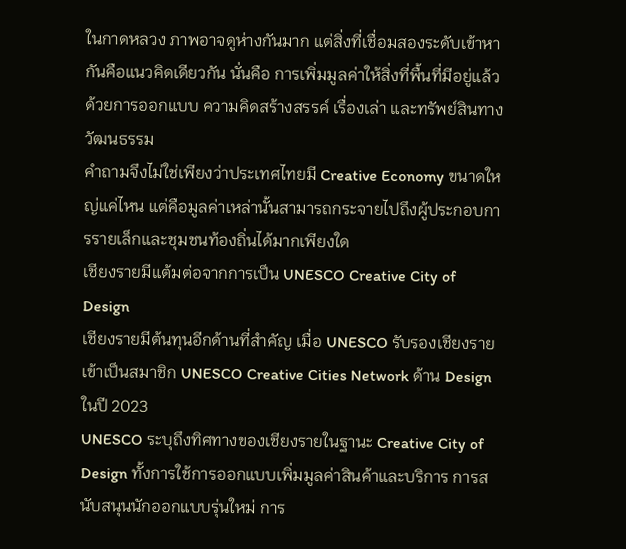ในกาดหลวง ภาพอาจดูห่างกันมาก แต่สิ่งที่เชื่อมสองระดับเข้าหากันคือแนวคิดเดียวกัน นั่นคือ การเพิ่มมูลค่าให้สิ่งที่พื้นที่มีอยู่แล้วด้วยการออกแบบ ความคิดสร้างสรรค์ เรื่องเล่า และทรัพย์สินทางวัฒนธรรม
คำถามจึงไม่ใช่เพียงว่าประเทศไทยมี Creative Economy ขนาดใหญ่แค่ไหน แต่คือมูลค่าเหล่านั้นสามารถกระจายไปถึงผู้ประกอบการรายเล็กและชุมชนท้องถิ่นได้มากเพียงใด
เชียงรายมีแต้มต่อจากการเป็น UNESCO Creative City of Design
เชียงรายมีต้นทุนอีกด้านที่สำคัญ เมื่อ UNESCO รับรองเชียงรายเข้าเป็นสมาชิก UNESCO Creative Cities Network ด้าน Design ในปี 2023
UNESCO ระบุถึงทิศทางของเชียงรายในฐานะ Creative City of Design ทั้งการใช้การออกแบบเพิ่มมูลค่าสินค้าและบริการ การสนับสนุนนักออกแบบรุ่นใหม่ การ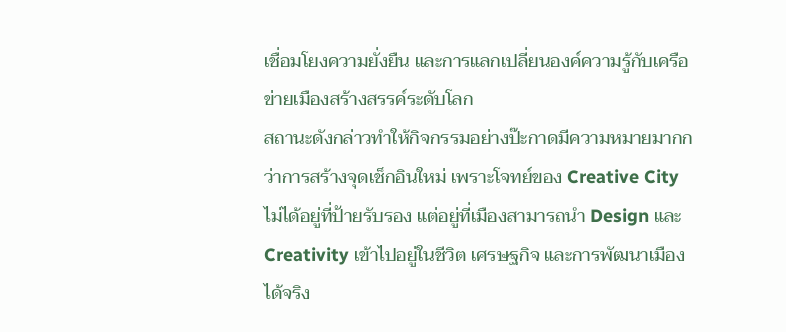เชื่อมโยงความยั่งยืน และการแลกเปลี่ยนองค์ความรู้กับเครือข่ายเมืองสร้างสรรค์ระดับโลก
สถานะดังกล่าวทำให้กิจกรรมอย่างป๊ะกาดมีความหมายมากกว่าการสร้างจุดเช็กอินใหม่ เพราะโจทย์ของ Creative City ไม่ได้อยู่ที่ป้ายรับรอง แต่อยู่ที่เมืองสามารถนำ Design และ Creativity เข้าไปอยู่ในชีวิต เศรษฐกิจ และการพัฒนาเมืองได้จริง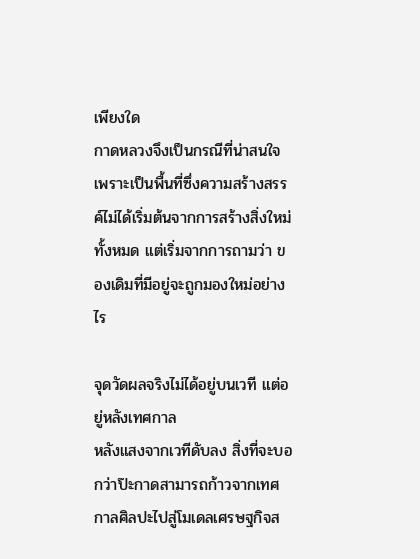เพียงใด
กาดหลวงจึงเป็นกรณีที่น่าสนใจ เพราะเป็นพื้นที่ซึ่งความสร้างสรรค์ไม่ได้เริ่มต้นจากการสร้างสิ่งใหม่ทั้งหมด แต่เริ่มจากการถามว่า ของเดิมที่มีอยู่จะถูกมองใหม่อย่างไร

จุดวัดผลจริงไม่ได้อยู่บนเวที แต่อยู่หลังเทศกาล
หลังแสงจากเวทีดับลง สิ่งที่จะบอกว่าป๊ะกาดสามารถก้าวจากเทศกาลศิลปะไปสู่โมเดลเศรษฐกิจส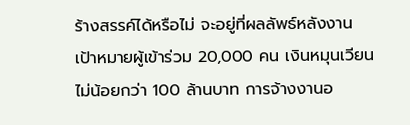ร้างสรรค์ได้หรือไม่ จะอยู่ที่ผลลัพธ์หลังงาน
เป้าหมายผู้เข้าร่วม 20,000 คน เงินหมุนเวียนไม่น้อยกว่า 100 ล้านบาท การจ้างงานอ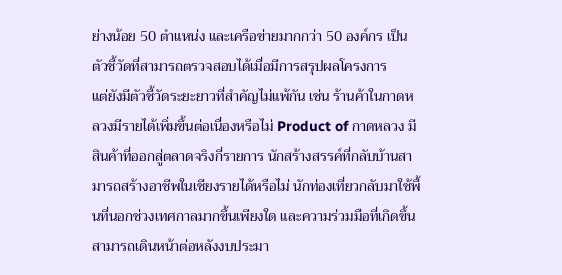ย่างน้อย 50 ตำแหน่ง และเครือข่ายมากกว่า 50 องค์กร เป็นตัวชี้วัดที่สามารถตรวจสอบได้เมื่อมีการสรุปผลโครงการ
แต่ยังมีตัวชี้วัดระยะยาวที่สำคัญไม่แพ้กัน เช่น ร้านค้าในกาดหลวงมีรายได้เพิ่มขึ้นต่อเนื่องหรือไม่ Product of กาดหลวง มีสินค้าที่ออกสู่ตลาดจริงกี่รายการ นักสร้างสรรค์ที่กลับบ้านสามารถสร้างอาชีพในเชียงรายได้หรือไม่ นักท่องเที่ยวกลับมาใช้พื้นที่นอกช่วงเทศกาลมากขึ้นเพียงใด และความร่วมมือที่เกิดขึ้นสามารถเดินหน้าต่อหลังงบประมา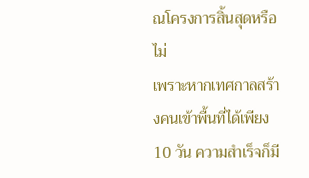ณโครงการสิ้นสุดหรือไม่
เพราะหากเทศกาลสร้างคนเข้าพื้นที่ได้เพียง 10 วัน ความสำเร็จก็มี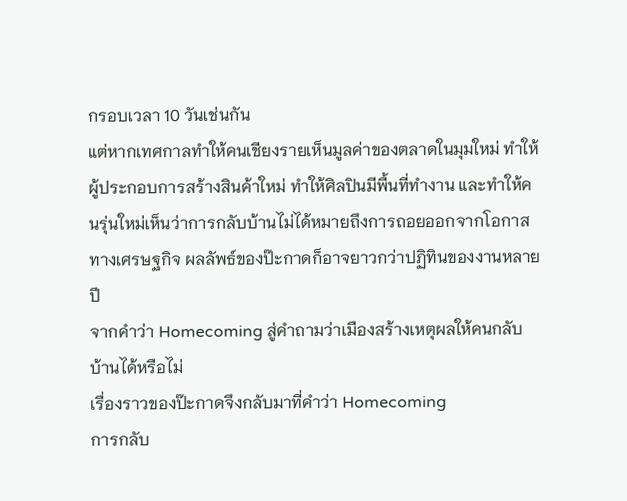กรอบเวลา 10 วันเช่นกัน
แต่หากเทศกาลทำให้คนเชียงรายเห็นมูลค่าของตลาดในมุมใหม่ ทำให้ผู้ประกอบการสร้างสินค้าใหม่ ทำให้ศิลปินมีพื้นที่ทำงาน และทำให้คนรุ่นใหม่เห็นว่าการกลับบ้านไม่ได้หมายถึงการถอยออกจากโอกาสทางเศรษฐกิจ ผลลัพธ์ของป๊ะกาดก็อาจยาวกว่าปฏิทินของงานหลายปี
จากคำว่า Homecoming สู่คำถามว่าเมืองสร้างเหตุผลให้คนกลับบ้านได้หรือไม่
เรื่องราวของป๊ะกาดจึงกลับมาที่คำว่า Homecoming
การกลับ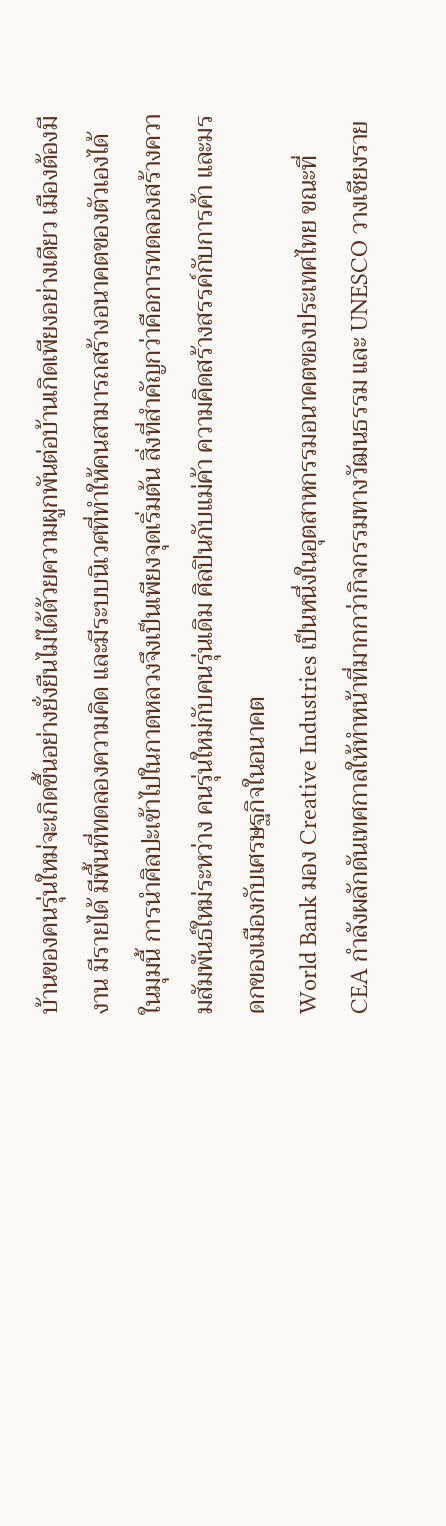บ้านของคนรุ่นใหม่จะเกิดขึ้นอย่างยั่งยืนไม่ได้ด้วยความผูกพันต่อบ้านเกิดเพียงอย่างเดียว เมืองต้องมีงาน มีรายได้ มีพื้นที่ทดลองความคิด และมีระบบนิเวศที่ทำให้คนสามารถสร้างอนาคตของตัวเองได้
ในมุมนี้ การนำศิลปะเข้าไปในกาดหลวงจึงเป็นเพียงจุดเริ่มต้น สิ่งที่สำคัญกว่าคือการทดลองสร้างความสัมพันธ์ใหม่ระหว่าง คนรุ่นใหม่กับคนรุ่นเดิม ศิลปินกับแม่ค้า ความคิดสร้างสรรค์กับการค้า และมรดกของเมืองกับเศรษฐกิจในอนาคต
World Bank มอง Creative Industries เป็นหนึ่งในอุตสาหกรรมอนาคตของประเทศไทย ขณะที่ CEA กำลังผลักดันเทศกาลให้ทำหน้าที่มากกว่ากิจกรรมทางวัฒนธรรม และ UNESCO วางเชียงราย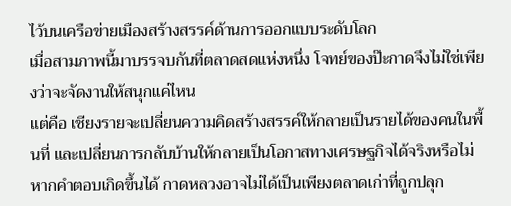ไว้บนเครือข่ายเมืองสร้างสรรค์ด้านการออกแบบระดับโลก
เมื่อสามภาพนี้มาบรรจบกันที่ตลาดสดแห่งหนึ่ง โจทย์ของป๊ะกาดจึงไม่ใช่เพียงว่าจะจัดงานให้สนุกแค่ไหน
แต่คือ เชียงรายจะเปลี่ยนความคิดสร้างสรรค์ให้กลายเป็นรายได้ของคนในพื้นที่ และเปลี่ยนการกลับบ้านให้กลายเป็นโอกาสทางเศรษฐกิจได้จริงหรือไม่
หากคำตอบเกิดขึ้นได้ กาดหลวงอาจไม่ได้เป็นเพียงตลาดเก่าที่ถูกปลุก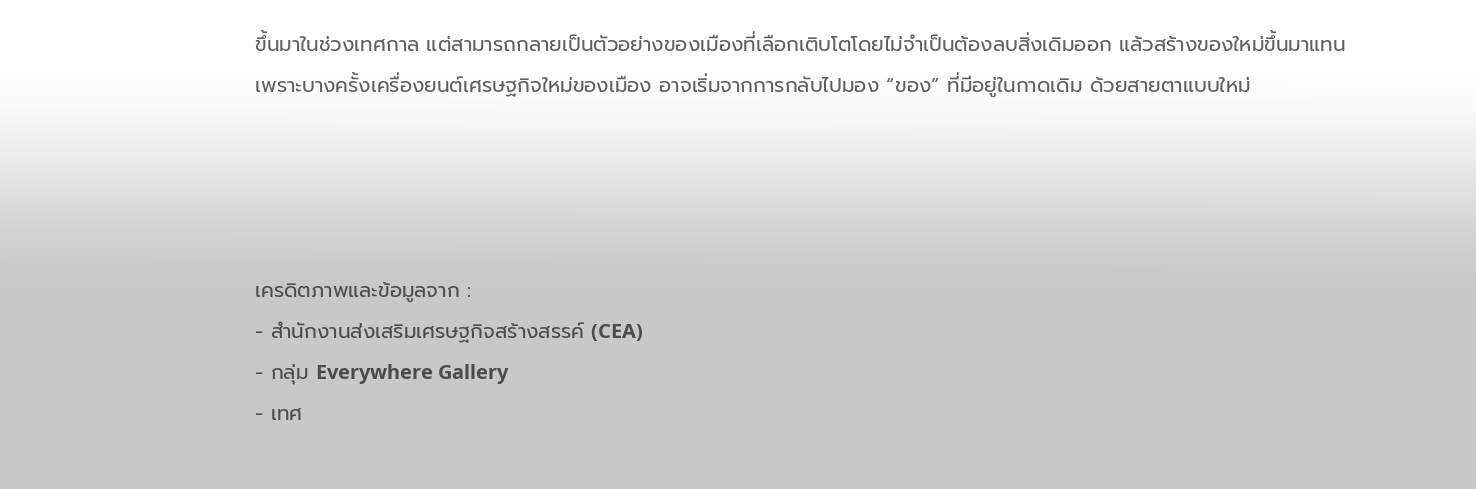ขึ้นมาในช่วงเทศกาล แต่สามารถกลายเป็นตัวอย่างของเมืองที่เลือกเติบโตโดยไม่จำเป็นต้องลบสิ่งเดิมออก แล้วสร้างของใหม่ขึ้นมาแทน
เพราะบางครั้งเครื่องยนต์เศรษฐกิจใหม่ของเมือง อาจเริ่มจากการกลับไปมอง “ของ” ที่มีอยู่ในกาดเดิม ด้วยสายตาแบบใหม่




เครดิตภาพและข้อมูลจาก :
- สำนักงานส่งเสริมเศรษฐกิจสร้างสรรค์ (CEA)
- กลุ่ม Everywhere Gallery
- เทศ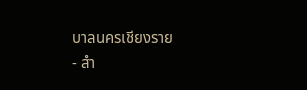บาลนครเชียงราย
- สำ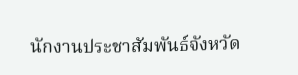นักงานประชาสัมพันธ์จังหวัด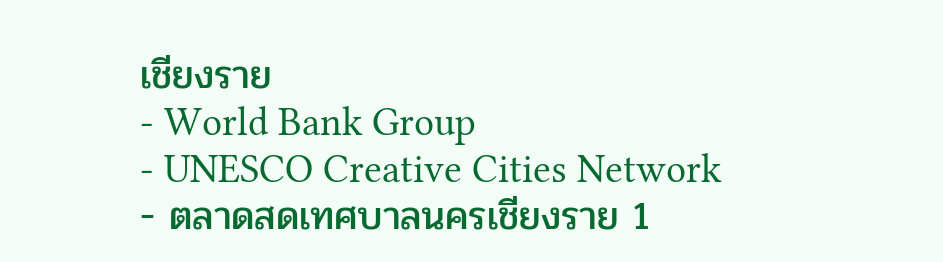เชียงราย
- World Bank Group
- UNESCO Creative Cities Network
- ตลาดสดเทศบาลนครเชียงราย 1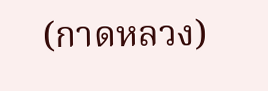(กาดหลวง)